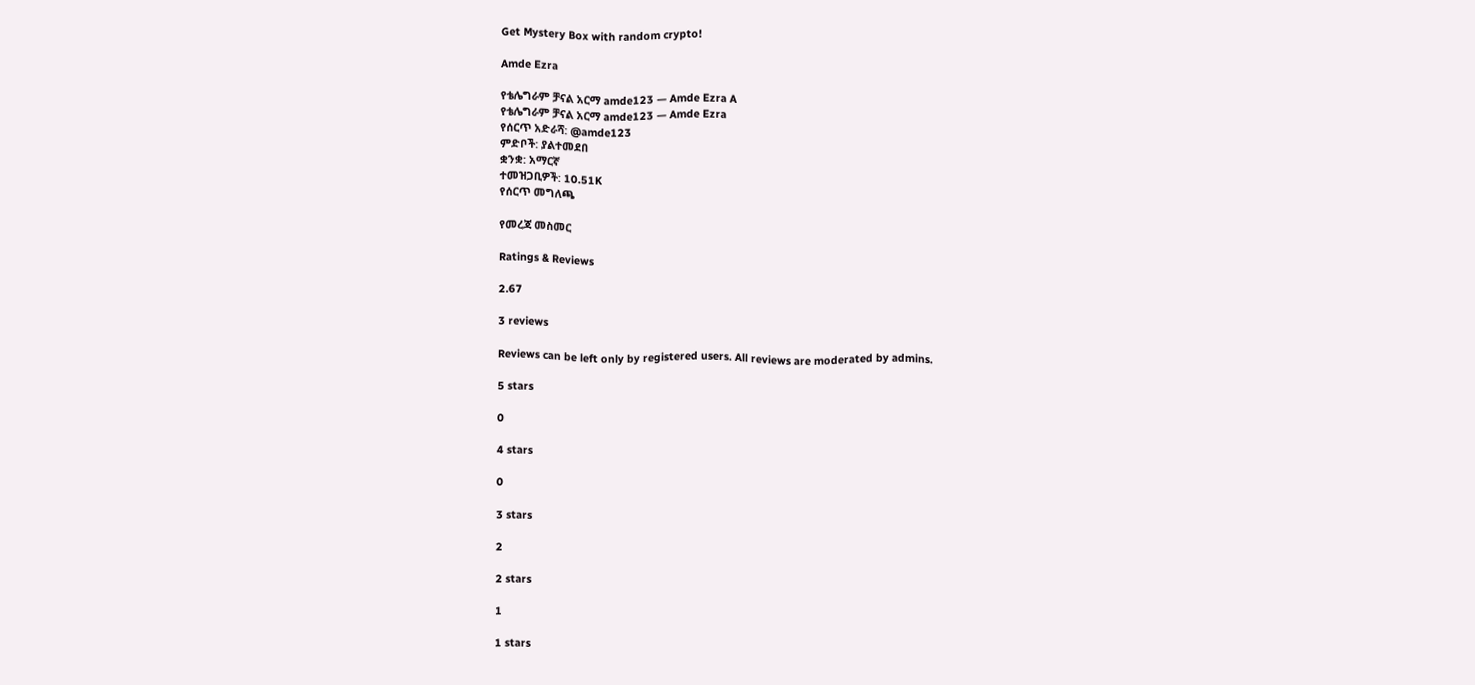Get Mystery Box with random crypto!

Amde Ezra

የቴሌግራም ቻናል አርማ amde123 — Amde Ezra A
የቴሌግራም ቻናል አርማ amde123 — Amde Ezra
የሰርጥ አድራሻ: @amde123
ምድቦች: ያልተመደበ
ቋንቋ: አማርኛ
ተመዝጋቢዎች: 10.51K
የሰርጥ መግለጫ

የመረጃ መስመር

Ratings & Reviews

2.67

3 reviews

Reviews can be left only by registered users. All reviews are moderated by admins.

5 stars

0

4 stars

0

3 stars

2

2 stars

1

1 stars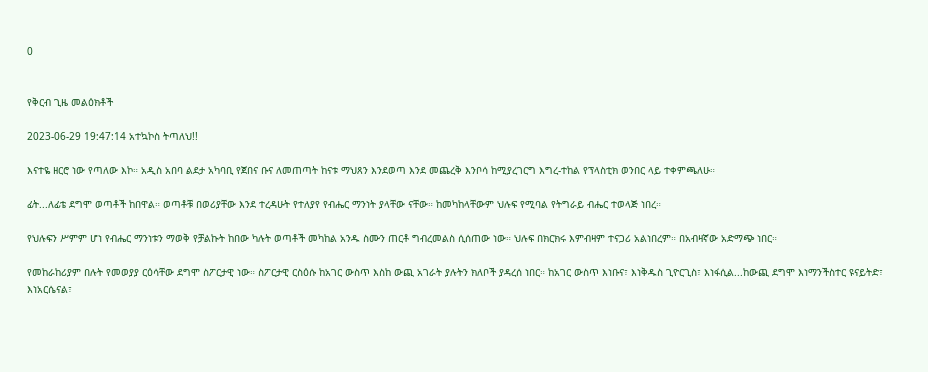0


የቅርብ ጊዜ መልዕክቶች

2023-06-29 19:47:14 አተኳኮስ ትጣለህ!!

እናተዬ ዘርሮ ነው የጣለው እኮ። አዲስ አበባ ልደታ አካባቢ የጀበና ቡና ለመጠጣት ከናቱ ማህጸን እንደወጣ እንደ መጨረቅ እንቦሳ ከሚያረገርግ እግረ-ተከል የፕላስቲክ ወንበር ላይ ተቀምጫለሁ።

ፊት...ለፊቴ ደግሞ ወጣቶች ከበዋል። ወጣቶቹ በወሪያቸው እንደ ተረዳሁት የተለያየ የብሔር ማንነት ያላቸው ናቸው። ከመካከላቸውም ህሉፍ የሚባል የትግራይ ብሔር ተወላጅ ነበረ።

የህሉፍን ሥምም ሆነ የብሔር ማንነቱን ማወቅ የቻልኩት ከበው ካሉት ወጣቶች መካከል አንዱ ስሙን ጠርቶ ግብረመልስ ሲሰጠው ነው። ህሉፍ በክርክሩ እምብዛም ተናጋሪ አልነበረም። በአብዛኛው አድማጭ ነበር።

የመከራከሪያም በሉት የመወያያ ርዕሳቸው ደግሞ ስፖርታዊ ነው። ስፖርታዊ ርስዕሱ ከአገር ውስጥ እስከ ውጪ አገራት ያሉትን ክለቦች ያዳረሰ ነበር። ከአገር ውስጥ እነቡና፣ እነቅዱስ ጊዮርጊስ፣ እነፋሲል...ከውጪ ደግሞ እነማንችስተር ዩናይትድ፣ እነአርሴናል፣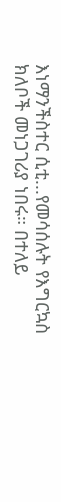እነማንችስተር ሲቲ...የመሳሰሉት የእግርኳስ ክለቦች መነጋገሪያ ነበሩ። በተለይ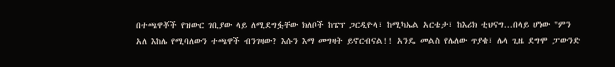በተጫዋቾች የዝውር ገቢያው ላይ ለሚደግፏቸው ክለቦች ከፔፕ ጋርዲዮላ፣ ከሚካኤል አርቴታ፣ ከእሪክ ቲህናግ...በላይ ሆነው "ምን አለ እከሌ የሚባለውን ተጫዋች ብንገዛው? እሱን እማ መግዛት ይኖርብናል!! አንዴ መልስ የሌለው ጥያቄ፣ ሌላ ጊዜ ደግሞ ፓውንድ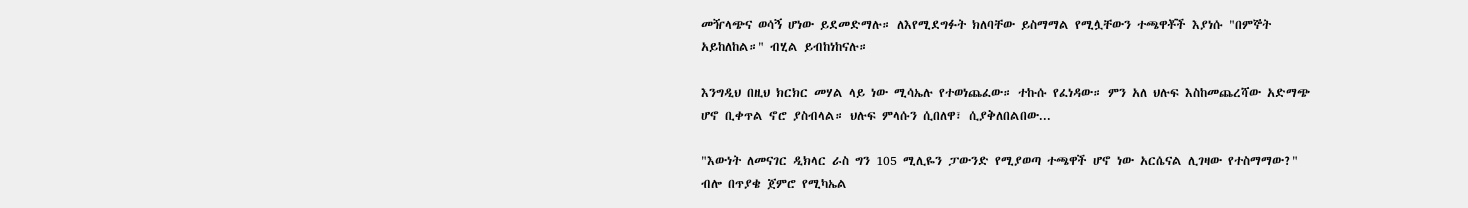መዥላጭና ወሳኝ ሆነው ይደመድማሉ። ለእየሚደግፉት ክለባቸው ይስማማል የሚሏቸውን ተጫዋቾች እያነሱ "በምኞት አይከለከል።" ብሂል ይብከነከናሉ።

እንግዲህ በዚህ ክርክር መሃል ላይ ነው ሚሳኤሉ የተወነጨፈው። ተኩሱ የፈነዳው። ምን አለ ህሉፍ እስከመጨረሻው አድማጭ ሆኖ ቢቀጥል ኖሮ ያስብላል። ህሉፍ ምላሱን ሲበለዋ፣ ሲያቅለበልበው...

"እውነት ለመናገር ዲክላር ራስ ግን 105 ሚሊዬን ፓውንድ የሚያወጣ ተጫዋች ሆኖ ነው አርሴናል ሊገዛው የተስማማው?" ብሎ በጥያቄ ጀምሮ የሚካኤል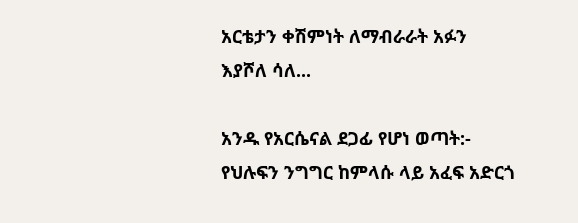አርቴታን ቀሽምነት ለማብራራት አፉን እያሾለ ሳለ...

አንዱ የአርሴናል ደጋፊ የሆነ ወጣት:- የህሉፍን ንግግር ከምላሱ ላይ አፈፍ አድርጎ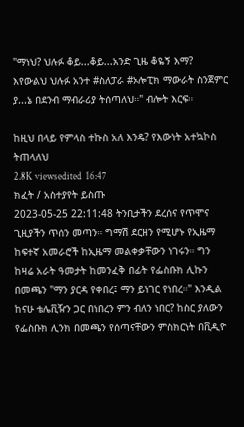"ማነህ? ህሉፉ ቆይ...ቆይ...አንድ ጊዜ ቆዬኝ እማ? እየውልህ ህሉፉ አንተ #ስለፓራ #ኦሎፒክ ማውራት ስንጀምር ያ...ኔ በደንብ ማብራሪያ ትሰጣለህ።" ብሎት እርፍ።

ከዚህ በላይ የምላስ ተኩስ አለ እንዴ? የእውነት አተኳኮስ ትጠላለህ
2.8K viewsedited  16:47
ክፈት / አስተያየት ይስጡ
2023-05-25 22:11:48 ትንቢታችን ደረሰና የጥሞና ጊዚያችን ጥሰን መጣን። ግማሽ ደርዘን የሚሆኑ የኢዜማ ከፍተኛ አመራሮች ከኢዜማ መልቀቃቸውን ነገሩን። ግን ከዛሬ አራት ዓመታት ከመንፈቅ በፊት የፌስቡክ ሊኩን በመጫን "ማን ያርዳ የቀበረ፤ ማን ይነገር የነበረ።" እንዲል ከናሁ ቴሌቪዥን ጋር በነበረን ምን ብለን ነበር? ከስር ያለውን የፌስቡክ ሊንክ በመጫን የሰጣናቸውን ምስክርነት በቪዲዮ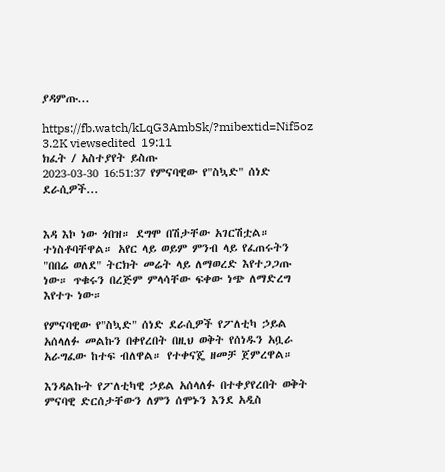ያዳምጡ...

https://fb.watch/kLqG3AmbSk/?mibextid=Nif5oz
3.2K viewsedited  19:11
ክፈት / አስተያየት ይስጡ
2023-03-30 16:51:37 የምናባዊው የ"ስኳድ" ሰነድ ደራሲዎች...


እዳ እኮ ነው ጎበዝ። ደግሞ በሽታቸው አገርሽቷል። ተነስቶባቸዋል። አየር ላይ ወይም ምንብ ላይ የፈጠሩትን "በበሬ ወለደ" ትርክት መሬት ላይ ለማወረድ እየተጋጋጡ ነው። ጥቁሩን በረጅም ምላሳቸው ፍቀው ነጭ ለማድረግ እየተጉ ነው።

የምናባዊው የ"ስኳድ" ሰነድ ደራሲዎች የፖለቲካ ኃይል አሰላለፉ መልኩን በቀየረበት በዚህ ወቅት የሰነዱን አቧራ አራግፈው ከተፍ ብለዋል። የተቀናጄ ዘመቻ ጀምረዋል።

እንዳልኩት የፖለቲካዊ ኃይል አሰላለፉ በተቀያየረበት ወቅት ምናባዊ ድርሰታቸውን ለምን ሰሞኑን እንደ አዲስ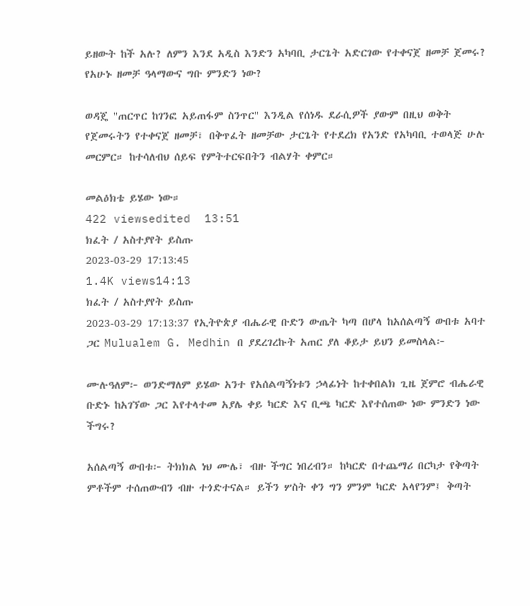ይዘውት ከች አሉ? ለምን እንደ አዲስ እንድን አካባቢ ታርጌት አድርገው የተቀናጀ ዘመቻ ጀመሩ? የአሁኑ ዘመቻ ዓላማውና ግቡ ምንድን ነው?

ወዳጄ "ጠርጥር ከገንፎ አይጠፋም ስንጥር" እንዲል የሰነዱ ደራሲዎች ያውም በዚህ ወቅት የጀመሩትን የተቀናጀ ዘመቻ፣ በቅጥፈት ዘመቻው ታርጌት የተደረክ የአንድ የአካባቢ ተወላጅ ሁሉ መርምር። ከተሳለብህ ሰይፍ የምትተርፍበትን ብልሃት ቀምር።

መልዕክቴ ይሄው ነው።
422 viewsedited  13:51
ክፈት / አስተያየት ይስጡ
2023-03-29 17:13:45
1.4K views14:13
ክፈት / አስተያየት ይስጡ
2023-03-29 17:13:37 የኢትዮጵያ ብሔራዊ ቡድን ውጤት ካጣ በሆላ ከአሰልጣኝ ውበቱ አባተ ጋር Mulualem G. Medhin በ ያደረገረኩት አጠር ያለ ቆይታ ይህን ይመስላል፦

ሙሉዓለም፦ ወንድማለም ይሄው አንተ የአሰልጣኝነቱን ኃላፊነት ከተቀበልክ ጊዜ ጀምሮ ብሔራዊ ቡድኑ ከአገኘው ጋር እየተላተመ አያሌ ቀይ ካርድ እና ቢጫ ካርድ እየተሰጠው ነው ምንድን ነው ችግሩ?

አሰልጣኝ ውበቱ፦ ትክክል ነህ ሙሌ፣ ብዙ ችግር ነበረብን። ከካርድ በተጨማሪ በርካታ የቅጣት ምቶችም ተሰጠውብን ብዙ ተጎድተናል። ይችን ሦስት ቀን ግን ምንም ካርድ አላየንም፤ ቅጣት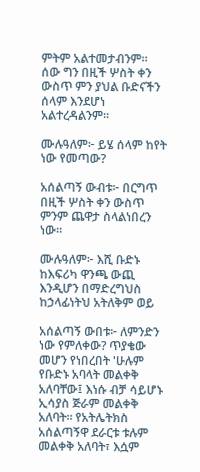ምትም አልተመታብንም። ሰው ግን በዚች ሦስት ቀን ውስጥ ምን ያህል ቡድናችን ሰላም እንደሆነ አልተረዳልንም።

ሙሉዓለም፦ ይሄ ሰላም ከየት ነው የመጣው?

አሰልጣኝ ውብቱ፦ በርግጥ በዚች ሦስት ቀን ውስጥ ምንም ጨዋታ ስላልነበረን ነው።

ሙሉዓለም፦ እሺ ቡድኑ ከእፍሪካ ዋንጫ ውጪ እንዲሆን በማድረግህስ ከኃላፊነትህ አትለቅም ወይ

አሰልጣኝ ውበቱ፦ ለምንድን ነው የምለቀው? ጥያቄው መሆን የነበረበት 'ሁሉም የቡድኑ አባላት መልቀቅ አለባቸው፤ እነሱ ብቻ ሳይሆኑ ኢሳያስ ጅራም መልቀቅ አለባት። የአትሌትክስ አሰልጣኝዋ ደራርቱ ቱሉም መልቀቅ አለባት፣ እሷም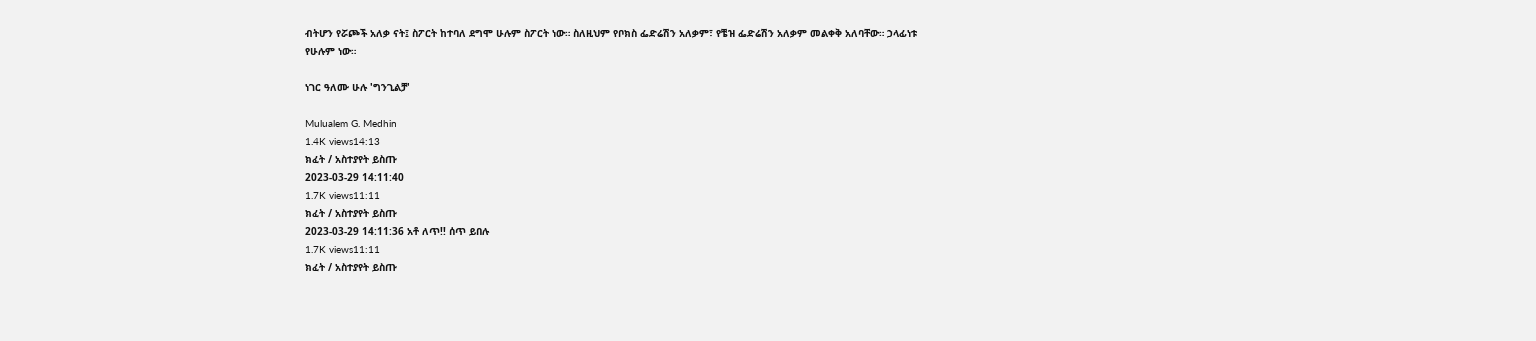ብትሆን የሯጮች አለቃ ናት፤ ስፖርት ከተባለ ደግሞ ሁሉም ስፖርት ነው። ስለዚህም የቦክስ ፌድሬሽን አለቃም፣ የቼዝ ፌድሬሽን አለቃም መልቀቅ አለባቸው። ኃላፊነቱ የሁሉም ነው።

ነገር ዓለሙ ሁሉ 'ግንጊልቻ'

Mulualem G. Medhin
1.4K views14:13
ክፈት / አስተያየት ይስጡ
2023-03-29 14:11:40
1.7K views11:11
ክፈት / አስተያየት ይስጡ
2023-03-29 14:11:36 አቶ ለጥ!! ሰጥ ይበሉ
1.7K views11:11
ክፈት / አስተያየት ይስጡ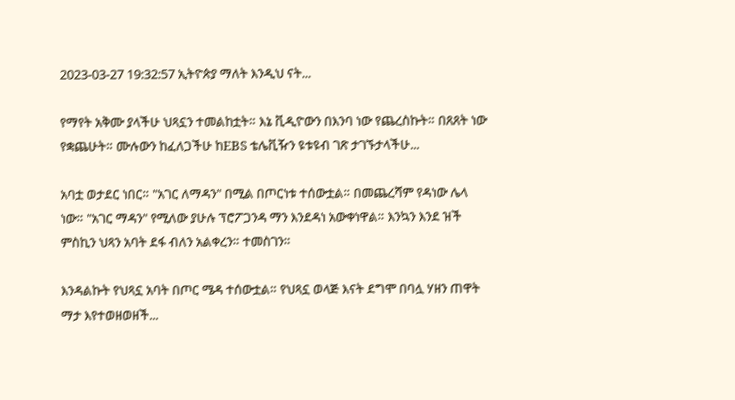2023-03-27 19:32:57 ኢትዮጵያ ማለት እንዲህ ናት...

የማየት አቅሙ ያላችሁ ህጻኗን ተመልከቷት። እኔ ቪዲዮውን በእንባ ነው የጨረስኩት። በጸጸት ነው የቋጨሁት። ሙሉውን ከፈለጋችሁ ከEBS ቴሌቪዥን ዩቱዩብ ገጽ ታገኙታላችሁ...

አባቷ ወታደር ነበር። "አገር ለማዳን" በሚል በጦርነቱ ተሰውቷል። በመጨረሻም የዳነው ሌላ ነው። "አገር ማዳን" የሚለው ያሁሉ ፕሮፖጋንዳ ማን እንደዳነ አውቀነዋል። እንኳን እንደ ዝች ምስኪን ህጻን አባት ደፋ ብለን አልቀረን። ተመስገን።

እንዳልኩት የህጻኗ አባት በጦር ሜዳ ተሰውቷል። የህጻኗ ወላጅ እናት ደግሞ በባሏ ሃዘን ጠዋት ማታ እየተወዘወዘች...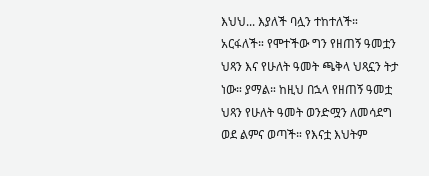እህህ... እያለች ባሏን ተከተለች። አርፋለች። የሞተችው ግን የዘጠኝ ዓመቷን ህጻን እና የሁለት ዓመት ጫቅላ ህጻኗን ትታ ነው። ያማል። ከዚህ በኋላ የዘጠኝ ዓመቷ ህጻን የሁለት ዓመት ወንድሟን ለመሳደግ ወደ ልምና ወጣች። የእናቷ እህትም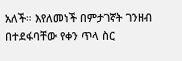አለች። እየለመነች በምታገኛት ገንዘብ በተደፋባቸው የቀን ጥላ ስር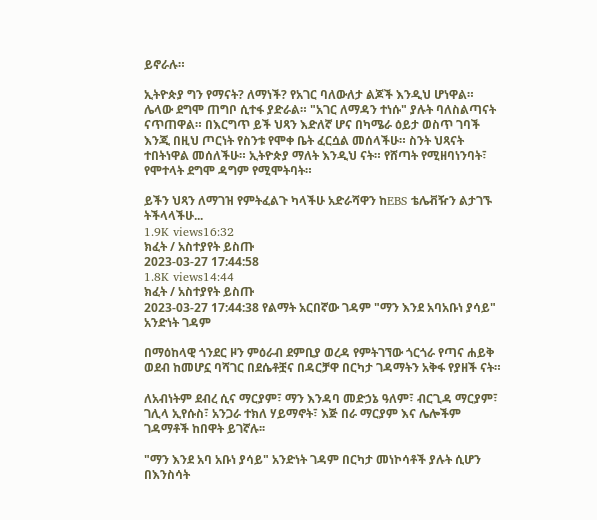ይኖራሉ።

ኢትዮጵያ ግን የማናት? ለማነች? የአገር ባለውለታ ልጆች እንዲህ ሆነዋል። ሌላው ደግሞ ጠግቦ ሲተፋ ያድራል። "አገር ለማዳን ተነሱ" ያሉት ባለስልጣናት ናጥጠዋል። በእርግጥ ይች ህጻን እድለኛ ሆና በካሜራ ዕይታ ወስጥ ገባች እንጂ በዚህ ጦርነት የስንቱ የሞቀ ቤት ፈርሷል መሰላችሁ። ስንት ህጻናት ተበትነዋል መሰለችሁ። ኢትዮጵያ ማለት እንዲህ ናት። የሸጣት የሚዘባነንባት፣ የሞተላት ደግሞ ዳግም የሚሞትባት።

ይችን ህጻን ለማገዝ የምትፈልጉ ካላችሁ አድራሻዋን ከEBS ቴሌቭዥን ልታገኙ ትችላላችሁ...
1.9K views16:32
ክፈት / አስተያየት ይስጡ
2023-03-27 17:44:58
1.8K views14:44
ክፈት / አስተያየት ይስጡ
2023-03-27 17:44:38 የልማት አርበኛው ገዳም "ማን እንደ አባአቡነ ያሳይ" አንድነት ገዳም

በማዕከላዊ ጎንደር ዞን ምዕራብ ደምቢያ ወረዳ የምትገኘው ጎርጎራ የጣና ሐይቅ ወደብ ከመሆኗ ባሻገር በደሴቶቿና በዳርቻዋ በርካታ ገዳማትን አቅፋ የያዘች ናት።

ለአብነትም ደብረ ሲና ማርያም፣ ማን እንዳባ መድኃኔ ዓለም፣ ብርጊዳ ማርያም፣ ገሊላ ኢየሱስ፣ አንጋራ ተክለ ሃይማኖት፣ እጅ በራ ማርያም እና ሌሎችም ገዳማቶች ከበዋት ይገኛሉ፡፡

"ማን እንደ አባ አቡነ ያሳይ" አንድነት ገዳም በርካታ መነኮሳቶች ያሉት ሲሆን በእንስሳት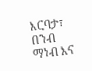እርባታ፣ በንብ ማነብ እና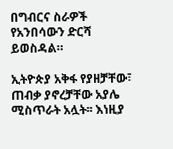በግብርና ስራዎች የአንበሳውን ድርሻ ይወስዳል።

ኢትዮጵያ አቅፋ የያዘቻቸው፣ ጠብቃ ያኖረቻቸው አያሌ ሚስጥራት አሏት፡፡ እነዚያ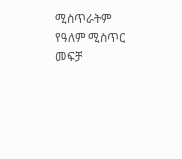ሚስጥራትም የዓለም ሚስጥር መፍቻ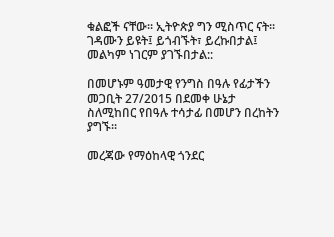ቁልፎች ናቸው፡፡ ኢትዮጵያ ግን ሚስጥር ናት፡፡ ገዳሙን ይዩት፤ ይጎብኙት፣ ይረኩበታል፤ መልካም ነገርም ያገኙበታል::

በመሆኑም ዓመታዊ የንግስ በዓሉ የፊታችን መጋቢት 27/2015 በደመቀ ሁኔታ ስለሚከበር የበዓሉ ተሳታፊ በመሆን በረከትን ያግኙ፡፡

መረጃው የማዕከላዊ ጎንደር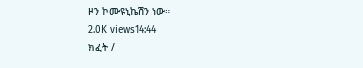ዞን ኮሙዩኒኬሽን ነው።
2.0K views14:44
ክፈት /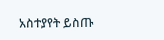አስተያየት ይስጡ